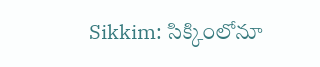Sikkim: సిక్కింలోనూ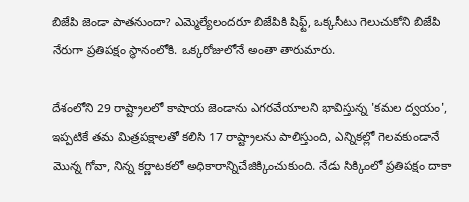బిజేపి జెండా పాతనుందా? ఎమ్మెల్యేలందరూ బిజేపికి షిఫ్ట్, ఒక్కసీటు గెలుచుకోని బిజేపి నేరుగా ప్రతిపక్షం స్థానంలోకి. ఒక్కరోజులోనే అంతా తారుమారు.

దేశంలోని 29 రాష్ట్రాలలో కాషాయ జెండాను ఎగరవేయాలని భావిస్తున్న 'కమల ద్వయం', ఇప్పటికే తమ మిత్రపక్షాలతో కలిసి 17 రాష్ట్రాలను పాలిస్తుంది, ఎన్నికల్లో గెలవకుండానే మొన్న గోవా, నిన్న కర్ణాటకలో అధికారాన్నిచేజిక్కించుకుంది. నేడు సిక్కింలో ప్రతిపక్షం దాకా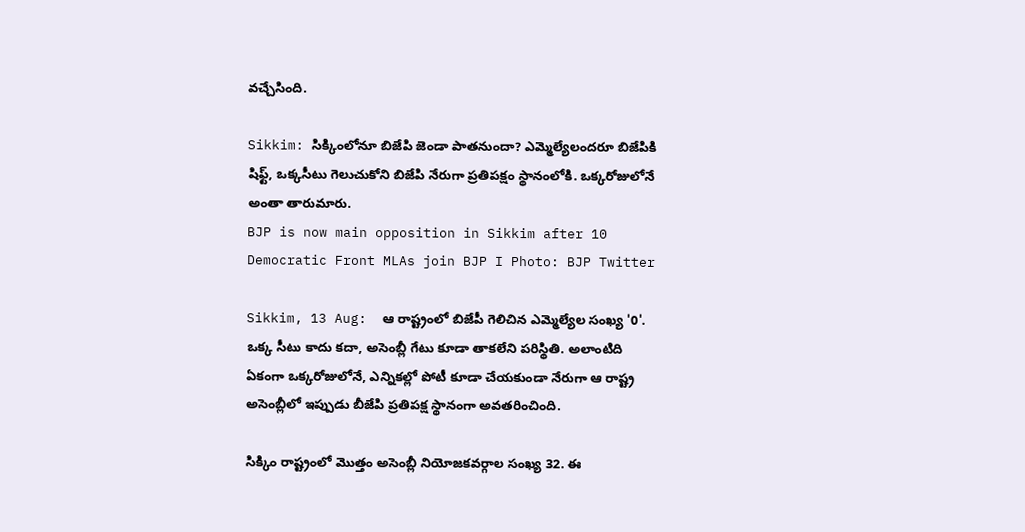వచ్చేసింది.

Sikkim: సిక్కింలోనూ బిజేపి జెండా పాతనుందా? ఎమ్మెల్యేలందరూ బిజేపికి షిఫ్ట్, ఒక్కసీటు గెలుచుకోని బిజేపి నేరుగా ప్రతిపక్షం స్థానంలోకి. ఒక్కరోజులోనే అంతా తారుమారు.
BJP is now main opposition in Sikkim after 10 Democratic Front MLAs join BJP I Photo: BJP Twitter

Sikkim, 13 Aug:  ఆ రాష్ట్రంలో బిజేపీ గెలిచిన ఎమ్మెల్యేల సంఖ్య '0'. ఒక్క సీటు కాదు కదా, అసెంబ్లీ గేటు కూడా తాకలేని పరిస్థితి. అలాంటిది ఏకంగా ఒక్కరోజులోనే, ఎన్నికల్లో పోటీ కూడా చేయకుండా నేరుగా ఆ రాష్ట్ర అసెంబ్లీలో ఇప్పుడు బీజేపి ప్రతిపక్ష స్థానంగా అవతరించింది.

సిక్కిం రాష్ట్రంలో మొత్తం అసెంబ్లీ నియోజకవర్గాల సంఖ్య 32. ఈ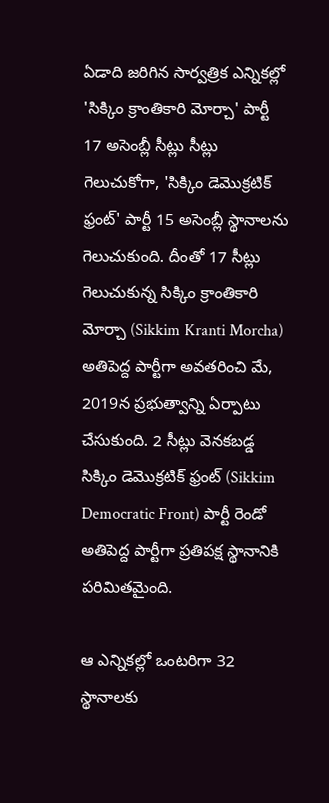ఏడాది జరిగిన సార్వత్రిక ఎన్నికల్లో 'సిక్కిం క్రాంతికారి మోర్చా' పార్టీ 17 అసెంబ్లీ సీట్లు సీట్లు గెలుచుకోగా, 'సిక్కిం డెమొక్రటిక్ ఫ్రంట్' పార్టీ 15 అసెంబ్లీ స్థానాలను గెలుచుకుంది. దీంతో 17 సీట్లు గెలుచుకున్న సిక్కిం క్రాంతికారి మోర్చా (Sikkim Kranti Morcha) అతిపెద్ద పార్టీగా అవతరించి మే, 2019న ప్రభుత్వాన్ని ఏర్పాటు చేసుకుంది. 2 సీట్లు వెనకబడ్డ సిక్కిం డెమొక్రటిక్ ఫ్రంట్ (Sikkim Democratic Front) పార్టీ రెండో అతిపెద్ద పార్టీగా ప్రతిపక్ష స్థానానికి పరిమితమైంది.

ఆ ఎన్నికల్లో ఒంటరిగా 32 స్థానాలకు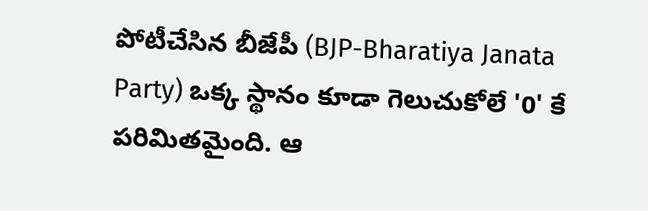పోటీచేసిన బీజేపీ (BJP-Bharatiya Janata Party) ఒక్క స్థానం కూడా గెలుచుకోలే '0' కే పరిమితమైంది. ఆ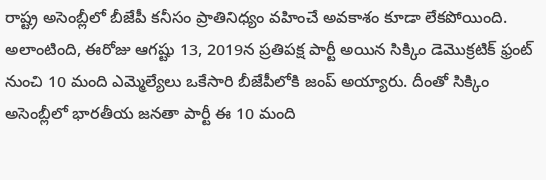రాష్ట్ర అసెంబ్లీలో బీజేపీ కనీసం ప్రాతినిధ్యం వహించే అవకాశం కూడా లేకపోయింది. అలాంటింది, ఈరోజు ఆగష్టు 13, 2019న ప్రతిపక్ష పార్టీ అయిన సిక్కిం డెమొక్రటిక్ ఫ్రంట్ నుంచి 10 మంది ఎమ్మెల్యేలు ఒకేసారి బీజేపీలోకి జంప్ అయ్యారు. దీంతో సిక్కిం అసెంబ్లీలో భారతీయ జనతా పార్టీ ఈ 10 మంది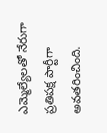ఎమ్మెల్యేలతో నేరుగా ప్రతిపక్ష పార్టీగా అవతరించింది.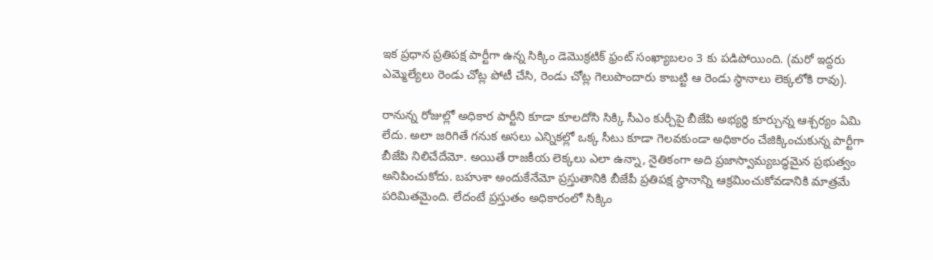ఇక ప్రధాన ప్రతిపక్ష పార్టీగా ఉన్న సిక్కిం డెమొక్రటిక్ ఫ్రంట్ సంఖ్యాబలం 3 కు పడిపోయింది. (మరో ఇద్దరు ఎమ్మెల్యేలు రెండు చోట్ల పోటీ చేసి, రెండు చోట్ల గెలుపొందారు కాబట్టి ఆ రెండు స్థానాలు లెక్కలోకి రావు).

రానున్న రోజుల్లో అధికార పార్టీని కూడా కూలదోసి సిక్కి సీఎం కుర్చీపై బీజేపి అభ్యర్థి కూర్చున్న ఆశ్చర్యం ఏమి లేదు. అలా జరిగితే గనుక అసలు ఎన్నికల్లో ఒక్క సీటు కూడా గెలవకుండా అధికారం చేజిక్కించుకున్న పార్టీగా బీజేపి నిలిచేదేమో. అయితే రాజకీయ లెక్కలు ఎలా ఉన్నా, నైతికంగా అది ప్రజాస్వామ్యబద్ధమైన ప్రభుత్వం అనిపించుకోదు. బహుశా అందుకేనేమో ప్రస్తుతానికి బీజేపీ ప్రతిపక్ష స్థానాన్ని ఆక్రమించుకోవడానికి మాత్రమే పరిమితమైంది. లేదంటే ప్రస్తుతం అధికారంలో సిక్కిం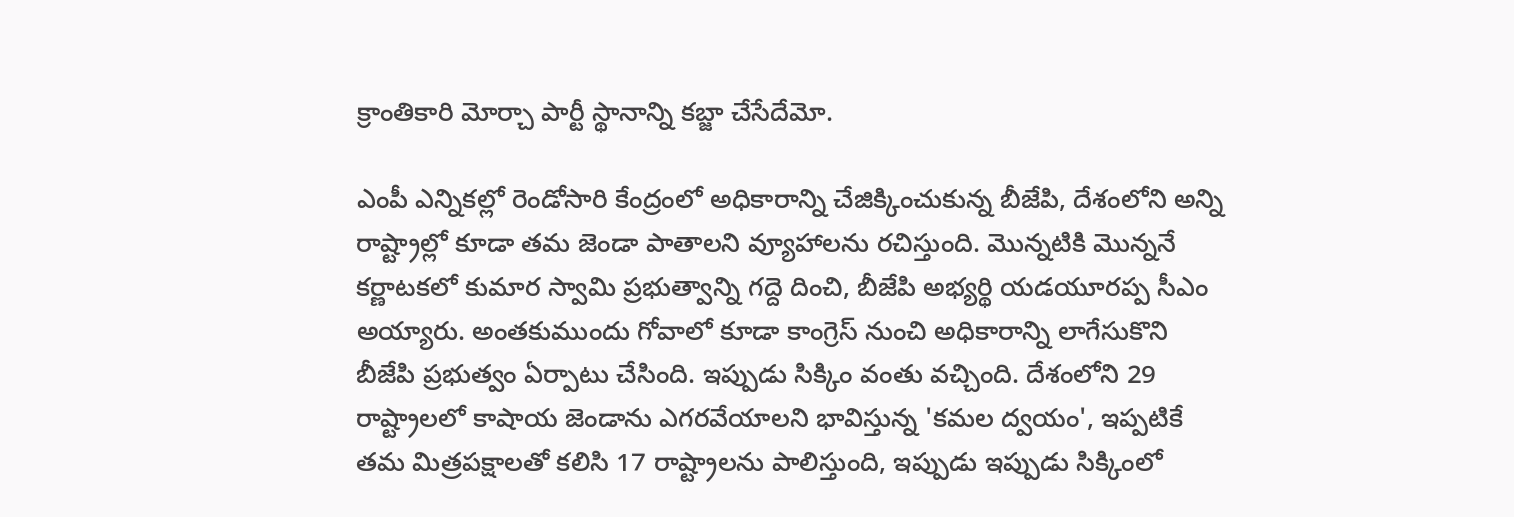క్రాంతికారి మోర్చా పార్టీ స్థానాన్ని కబ్జా చేసేదేమో.

ఎంపీ ఎన్నికల్లో రెండోసారి కేంద్రంలో అధికారాన్ని చేజిక్కించుకున్న బీజేపి, దేశంలోని అన్ని రాష్ట్రాల్లో కూడా తమ జెండా పాతాలని వ్యూహాలను రచిస్తుంది. మొన్నటికి మొన్ననే కర్ణాటకలో కుమార స్వామి ప్రభుత్వాన్ని గద్దె దించి, బీజేపి అభ్యర్థి యడయూరప్ప సీఎం అయ్యారు. అంతకుముందు గోవాలో కూడా కాంగ్రెస్ నుంచి అధికారాన్ని లాగేసుకొని బీజేపి ప్రభుత్వం ఏర్పాటు చేసింది. ఇప్పుడు సిక్కిం వంతు వచ్చింది. దేశంలోని 29 రాష్ట్రాలలో కాషాయ జెండాను ఎగరవేయాలని భావిస్తున్న 'కమల ద్వయం', ఇప్పటికే తమ మిత్రపక్షాలతో కలిసి 17 రాష్ట్రాలను పాలిస్తుంది, ఇప్పుడు ఇప్పుడు సిక్కింలో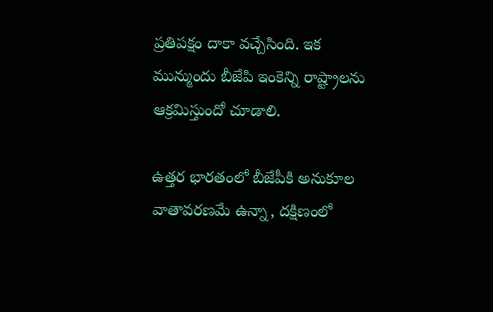ప్రతిపక్షం దాకా వచ్చేసింది. ఇక మున్ముందు బీజేపి ఇంకెన్ని రాష్ట్రాలను ఆక్రమిస్తుందో చూడాలి.

ఉత్తర భారతంలో బీజేపీకి అనుకూల వాతావరణమే ఉన్నా, దక్షిణంలో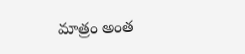మాత్రం అంత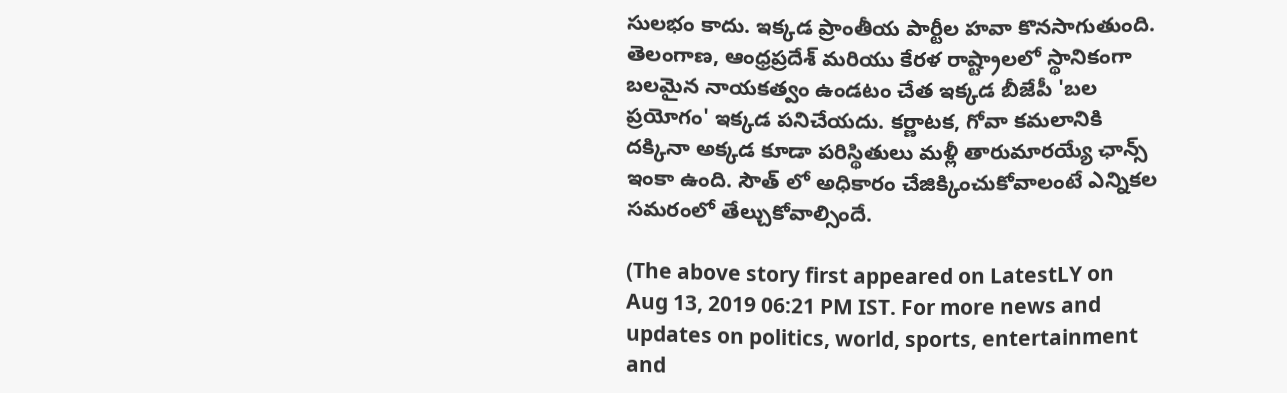సులభం కాదు. ఇక్కడ ప్రాంతీయ పార్టీల హవా కొనసాగుతుంది. తెలంగాణ, ఆంధ్రప్రదేశ్ మరియు కేరళ రాష్ట్రాలలో స్థానికంగా బలమైన నాయకత్వం ఉండటం చేత ఇక్కడ బీజేపీ 'బల ప్రయోగం' ఇక్కడ పనిచేయదు. కర్ణాటక, గోవా కమలానికి దక్కినా అక్కడ కూడా పరిస్థితులు మళ్లీ తారుమారయ్యే ఛాన్స్ ఇంకా ఉంది. సౌత్ లో అధికారం చేజిక్కించుకోవాలంటే ఎన్నికల సమరంలో తేల్చుకోవాల్సిందే.

(The above story first appeared on LatestLY on Aug 13, 2019 06:21 PM IST. For more news and updates on politics, world, sports, entertainment and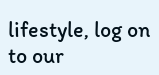lifestyle, log on to our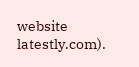website latestly.com).